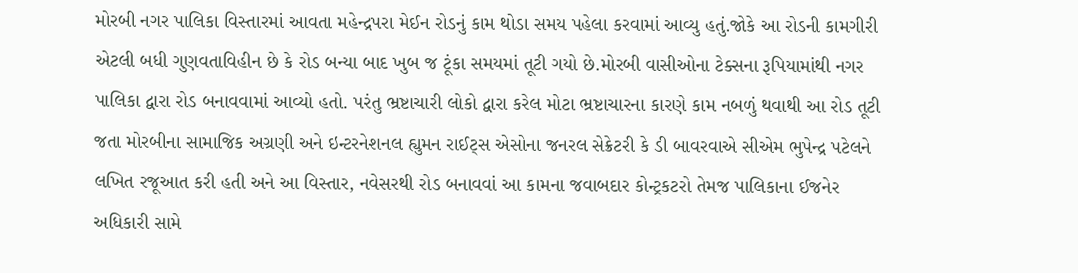મોરબી નગર પાલિકા વિસ્તારમાં આવતા મહેન્દ્રપરા મેઈન રોડનું કામ થોડા સમય પહેલા કરવામાં આવ્યુ હતું.જોકે આ રોડની કામગીરી એટલી બધી ગુણવતાવિહીન છે કે રોડ બન્યા બાદ ખુબ જ ટૂંકા સમયમાં તૂટી ગયો છે.મોરબી વાસીઓના ટેક્સના રૂપિયામાંથી નગર પાલિકા દ્વારા રોડ બનાવવામાં આવ્યો હતો. પરંતુ ભ્રષ્ટાચારી લોકો દ્વારા કરેલ મોટા ભ્રષ્ટાચારના કારણે કામ નબળું થવાથી આ રોડ તૂટી જતા મોરબીના સામાજિક અગ્રણી અને ઇન્ટરનેશનલ હ્યુમન રાઈટ્સ એસોના જનરલ સેક્રેટરી કે ડી બાવરવાએ સીએમ ભુપેન્દ્ર પટેલને લખિત રજૂઆત કરી હતી અને આ વિસ્તાર, નવેસરથી રોડ બનાવવાં આ કામના જવાબદાર કોન્ટ્રકટરો તેમજ પાલિકાના ઈજનેર અધિકારી સામે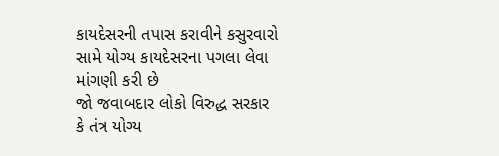કાયદેસરની તપાસ કરાવીને કસુરવારો સામે યોગ્ય કાયદેસરના પગલા લેવા માંગણી કરી છે
જો જવાબદાર લોકો વિરુદ્ધ સરકાર કે તંત્ર યોગ્ય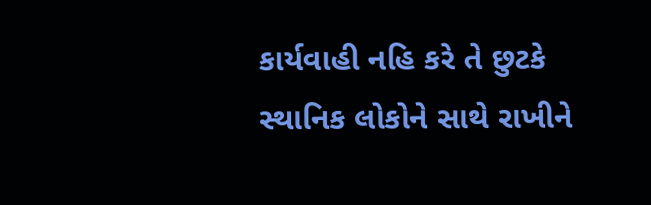કાર્યવાહી નહિ કરે તે છુટકે સ્થાનિક લોકોને સાથે રાખીને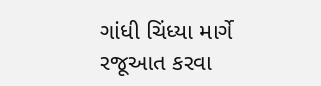ગાંધી ચિંધ્યા માર્ગે રજૂઆત કરવા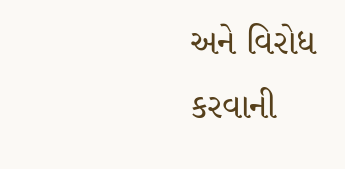અને વિરોધ કરવાની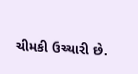ચીમકી ઉચ્ચારી છે.